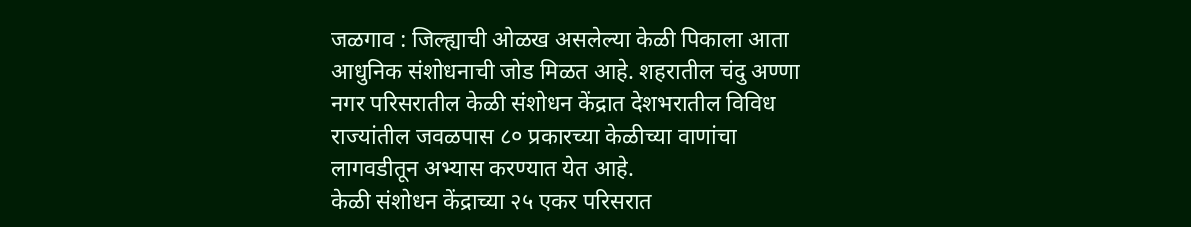जळगाव : जिल्ह्याची ओळख असलेल्या केळी पिकाला आता आधुनिक संशोधनाची जोड मिळत आहे. शहरातील चंदु अण्णा नगर परिसरातील केळी संशोधन केंद्रात देशभरातील विविध राज्यांतील जवळपास ८० प्रकारच्या केळीच्या वाणांचा लागवडीतून अभ्यास करण्यात येत आहे.
केळी संशोधन केंद्राच्या २५ एकर परिसरात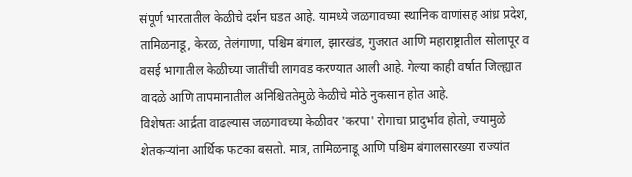संपूर्ण भारतातील केळीचे दर्शन घडत आहे. यामध्ये जळगावच्या स्थानिक वाणांसह आंध्र प्रदेश, तामिळनाडू, केरळ, तेलंगाणा, पश्चिम बंगाल, झारखंड, गुजरात आणि महाराष्ट्रातील सोलापूर व वसई भागातील केळीच्या जातींची लागवड करण्यात आली आहे. गेल्या काही वर्षात जिल्ह्यात वादळे आणि तापमानातील अनिश्चिततेमुळे केळीचे मोठे नुकसान होत आहे.
विशेषतः आर्द्रता वाढल्यास जळगावच्या केळीवर 'करपा' रोगाचा प्रादुर्भाव होतो, ज्यामुळे शेतकऱ्यांना आर्थिक फटका बसतो. मात्र, तामिळनाडू आणि पश्चिम बंगालसारख्या राज्यांत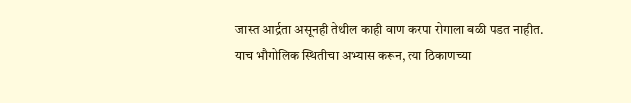जास्त आर्द्रता असूनही तेथील काही वाण करपा रोगाला बळी पडत नाहीत. याच भौगोलिक स्थितीचा अभ्यास करून, त्या ठिकाणच्या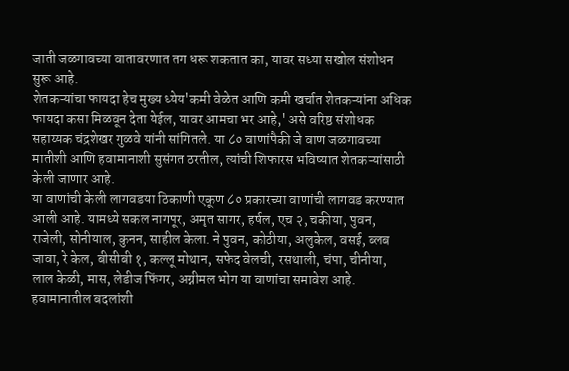जाती जळगावच्या वातावरणात तग धरू शकतात का, यावर सध्या सखोल संशोधन सुरू आहे.
शेतकऱ्यांचा फायदा हेच मुख्य ध्येय'कमी वेळेत आणि कमी खर्चात शेतकऱ्यांना अधिक फायदा कसा मिळवून देता येईल, यावर आमचा भर आहे,' असे वरिष्ठ संशोधक सहाय्यक चंद्रशेखर गुळवे यांनी सांगितले. या ८० वाणांपैकी जे वाण जळगावच्या मातीशी आणि हवामानाशी सुसंगत ठरतील, त्यांची शिफारस भविष्यात शेतकऱ्यांसाठी केली जाणार आहे.
या वाणांची केली लागवडया ठिकाणी एकूण ८० प्रकारच्या वाणांची लागवड करण्यात आली आहे. यामध्ये सकल नागपूर, अमृत सागर, हर्षल, एच २, चकीया, पुवन, राजेली, सोनीयाल, कुनन, साहील केला. ने पुवन, कोठीया, अलुकेल, वसई, ब्लब जावा, रे केल, बीसीबी १, कल्लू मोथान, सफेद वेलची, रसथाली, चंपा, चीनीया, लाल केळी, मास, लेडीज फिंगर, अग्नीमल भोग या वाणांचा समावेश आहे.
हवामानातील बदलांशी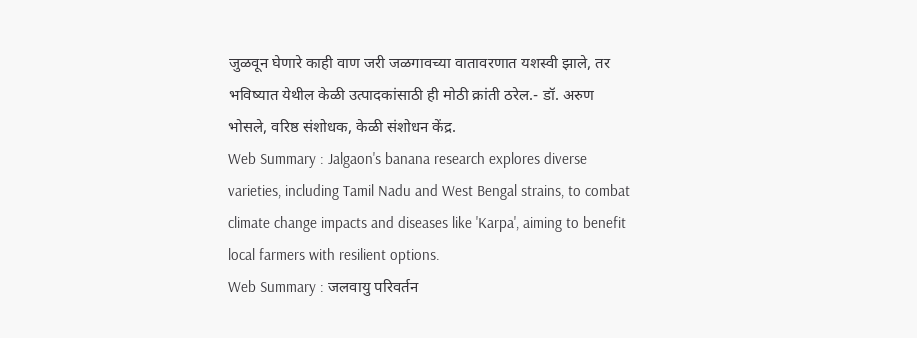जुळवून घेणारे काही वाण जरी जळगावच्या वातावरणात यशस्वी झाले, तर भविष्यात येथील केळी उत्पादकांसाठी ही मोठी क्रांती ठरेल.- डॉ. अरुण भोसले, वरिष्ठ संशोधक, केळी संशोधन केंद्र.
Web Summary : Jalgaon's banana research explores diverse varieties, including Tamil Nadu and West Bengal strains, to combat climate change impacts and diseases like 'Karpa', aiming to benefit local farmers with resilient options.
Web Summary : जलवायु परिवर्तन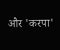और 'करपा'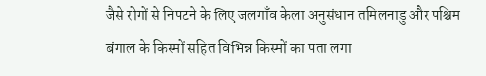जैसे रोगों से निपटने के लिए जलगाँव केला अनुसंधान तमिलनाडु और पश्चिम बंगाल के किस्मों सहित विभिन्न किस्मों का पता लगा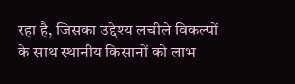रहा है, जिसका उद्देश्य लचीले विकल्पों के साथ स्थानीय किसानों को लाभ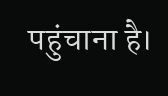पहुंचाना है।